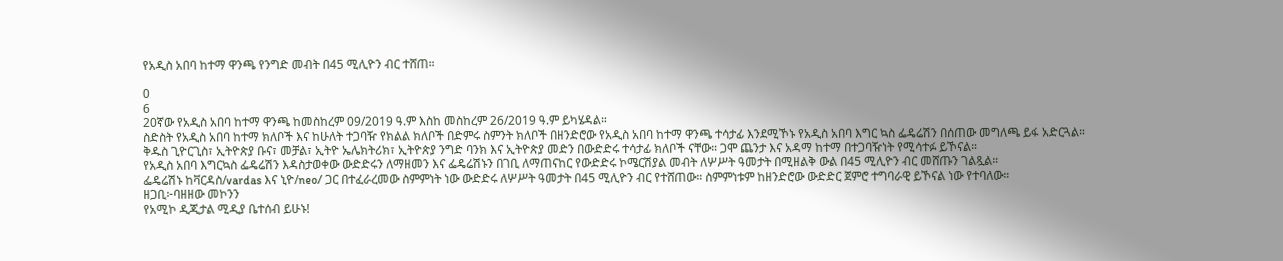የአዲስ አበባ ከተማ ዋንጫ የንግድ መብት በ45 ሚሊዮን ብር ተሸጠ።

0
6
20ኛው የአዲስ አበባ ከተማ ዋንጫ ከመስከረም 09/2019 ዓ.ም እስከ መስከረም 26/2019 ዓ.ም ይካሄዳል።
ስድስት የአዲስ አበባ ከተማ ክለቦች እና ከሁለት ተጋባዥ የክልል ክለቦች በድምሩ ስምንት ክለቦች በዘንድሮው የአዲስ አበባ ከተማ ዋንጫ ተሳታፊ እንደሚኾኑ የአዲስ አበባ እግር ኳስ ፌዴሬሽን በሰጠው መግለጫ ይፋ አድርጓል።
ቅዱስ ጊዮርጊስ፣ ኢትዮጵያ ቡና፣ መቻል፣ ኢትዮ ኤሌክትሪክ፣ ኢትዮጵያ ንግድ ባንክ እና ኢትዮጵያ መድን በውድድሩ ተሳታፊ ክለቦች ናቸው። ጋሞ ጨንታ እና አዳማ ከተማ በተጋባዥነት የሚሳተፉ ይኾናል።
የአዲስ አበባ እግርኳስ ፌዴሬሽን እዳስታወቀው ውድድሩን ለማዘመን እና ፌዴሬሽኑን በገቢ ለማጠናከር የውድድሩ ኮሜርሽያል መብት ለሦሥት ዓመታት በሚዘልቅ ውል በ45 ሚሊዮን ብር መሸጡን ገልጿል።
ፌዴሬሽኑ ከቫርዳስ/vardas እና ኒዮ/neo/ ጋር በተፈራረመው ስምምነት ነው ውድድሩ ለሦሥት ዓመታት በ45 ሚሊዮን ብር የተሸጠው። ስምምነቱም ከዘንድሮው ውድድር ጀምሮ ተግባራዊ ይኾናል ነው የተባለው።
ዘጋቢ፦ባዘዘው መኮንን
የአሚኮ ዲጂታል ሚዲያ ቤተሰብ ይሁኑ!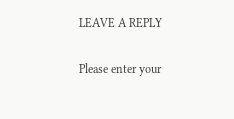LEAVE A REPLY

Please enter your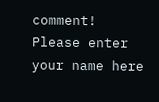comment!
Please enter your name here